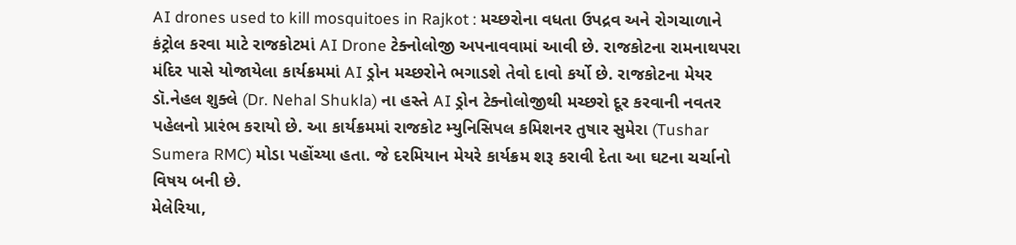AI drones used to kill mosquitoes in Rajkot : મચ્છરોના વધતા ઉપદ્રવ અને રોગચાળાને કંટ્રોલ કરવા માટે રાજકોટમાં AI Drone ટેક્નોલોજી અપનાવવામાં આવી છે. રાજકોટના રામનાથપરા મંદિર પાસે યોજાયેલા કાર્યક્રમમાં AI ડ્રોન મચ્છરોને ભગાડશે તેવો દાવો કર્યો છે. રાજકોટના મેયર ડૉ.નેહલ શુક્લે (Dr. Nehal Shukla) ના હસ્તે AI ડ્રોન ટેક્નોલોજીથી મચ્છરો દૂર કરવાની નવતર પહેલનો પ્રારંભ કરાયો છે. આ કાર્યક્રમમાં રાજકોટ મ્યુનિસિપલ કમિશનર તુષાર સુમેરા (Tushar Sumera RMC) મોડા પહોંચ્યા હતા. જે દરમિયાન મેયરે કાર્યક્રમ શરૂ કરાવી દેતા આ ઘટના ચર્ચાનો વિષય બની છે.
મેલેરિયા,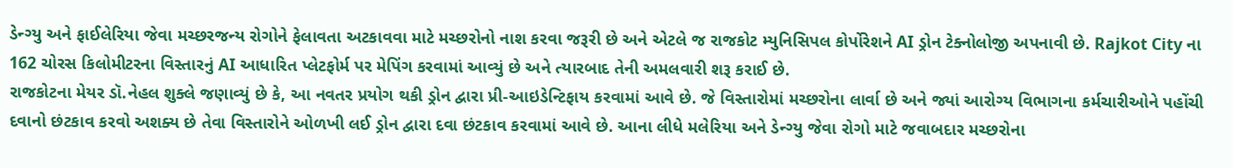ડેન્ગ્યુ અને ફાઈલેરિયા જેવા મચ્છરજન્ય રોગોને ફેલાવતા અટકાવવા માટે મચ્છરોનો નાશ કરવા જરૂરી છે અને એટલે જ રાજકોટ મ્યુનિસિપલ કોર્પોરેશને AI ડ્રોન ટેક્નોલોજી અપનાવી છે. Rajkot City ના 162 ચોરસ કિલોમીટરના વિસ્તારનું AI આધારિત પ્લેટફોર્મ પર મેપિંગ કરવામાં આવ્યું છે અને ત્યારબાદ તેની અમલવારી શરૂ કરાઈ છે.
રાજકોટના મેયર ડૉ.નેહલ શુક્લે જણાવ્યું છે કે, આ નવતર પ્રયોગ થકી ડ્રોન દ્વારા પ્રી-આઇડેન્ટિફાય કરવામાં આવે છે. જે વિસ્તારોમાં મચ્છરોના લાર્વા છે અને જ્યાં આરોગ્ય વિભાગના કર્મચારીઓને પહોંચી દવાનો છંટકાવ કરવો અશક્ય છે તેવા વિસ્તારોને ઓળખી લઈ ડ્રોન દ્વારા દવા છંટકાવ કરવામાં આવે છે. આના લીધે મલેરિયા અને ડેન્ગ્યુ જેવા રોગો માટે જવાબદાર મચ્છરોના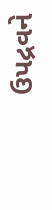ઉપદ્રવને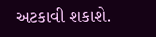અટકાવી શકાશે.